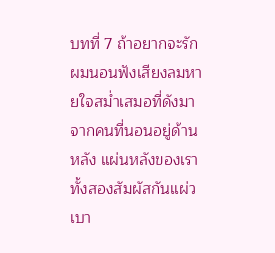บทที่ 7 ถ้าอยากจะรัก
ผมนอนฟังเสียงลมหายใจสม่ำเสมอที่ดังมาจากคนที่นอนอยู่ด้านหลัง แผ่นหลังของเราทั้งสองสัมผัสกันแผ่วเบา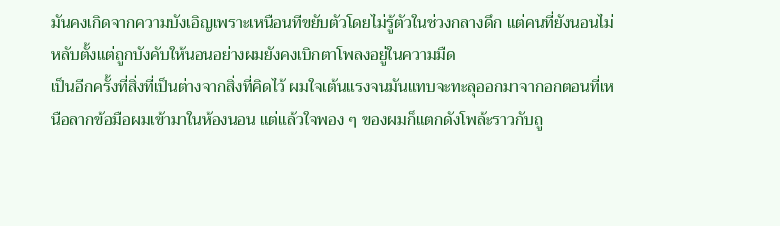มันคงเกิดจากความบังเอิญเพราะเหนือนทีขยับตัวโดยไม่รู้ตัวในช่วงกลางดึก แต่คนที่ยังนอนไม่หลับตั้งแต่ถูกบังคับให้นอนอย่างผมยังคงเบิกตาโพลงอยู่ในความมืด
เป็นอีกครั้งที่สิ่งที่เป็นต่างจากสิ่งที่คิดไว้ ผมใจเต้นแรงจนมันแทบจะทะลุออกมาจากอกตอนที่เหนือลากข้อมือผมเข้ามาในห้องนอน แต่แล้วใจพอง ๆ ของผมก็แตกดังโพล้ะราวกับถู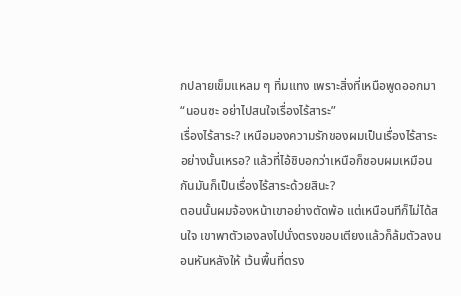กปลายเข็มแหลม ๆ ทิ่มแทง เพราะสิ่งที่เหนือพูดออกมา
“นอนซะ อย่าไปสนใจเรื่องไร้สาระ”
เรื่องไร้สาระ? เหนือมองความรักของผมเป็นเรื่องไร้สาระอย่างนั้นเหรอ? แล้วที่ไอ้ชิบอกว่าเหนือก็ชอบผมเหมือนกันมันก็เป็นเรื่องไร้สาระด้วยสินะ?
ตอนนั้นผมจ้องหน้าเขาอย่างตัดพ้อ แต่เหนือนทีก็ไม่ได้สนใจ เขาพาตัวเองลงไปนั่งตรงขอบเตียงแล้วก็ล้มตัวลงนอนหันหลังให้ เว้นพื้นที่ตรง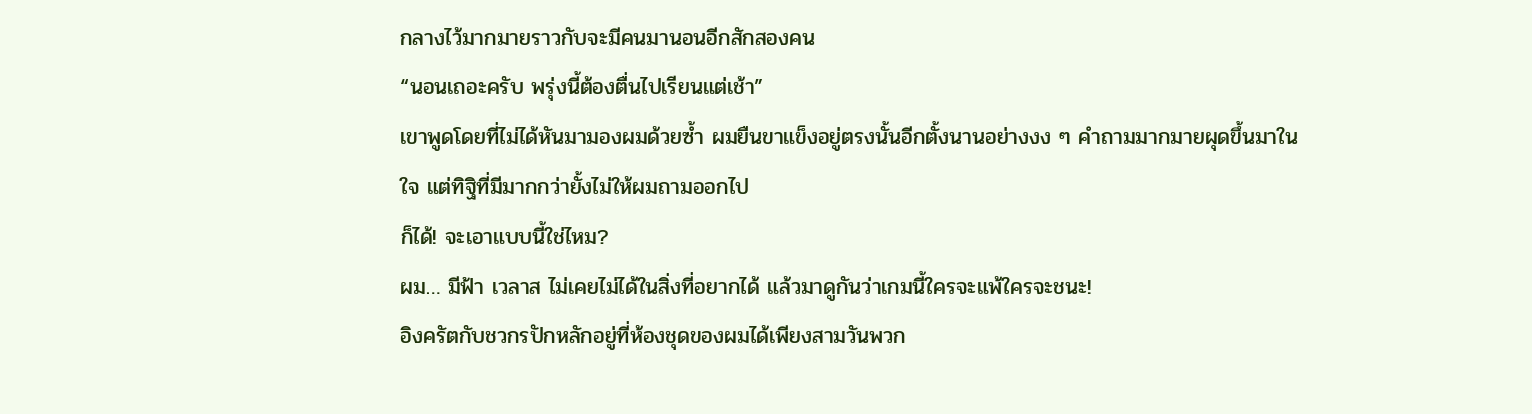กลางไว้มากมายราวกับจะมีคนมานอนอีกสักสองคน
“นอนเถอะครับ พรุ่งนี้ต้องตื่นไปเรียนแต่เช้า”
เขาพูดโดยที่ไม่ได้หันมามองผมด้วยซ้ำ ผมยืนขาแข็งอยู่ตรงนั้นอีกตั้งนานอย่างงง ๆ คำถามมากมายผุดขึ้นมาในใจ แต่ทิฐิที่มีมากกว่ายั้งไม่ให้ผมถามออกไป
ก็ได้! จะเอาแบบนี้ใช่ไหม?
ผม… มีฟ้า เวลาส ไม่เคยไม่ได้ในสิ่งที่อยากได้ แล้วมาดูกันว่าเกมนี้ใครจะแพ้ใครจะชนะ!
อิงครัตกับชวกรปักหลักอยู่ที่ห้องชุดของผมได้เพียงสามวันพวก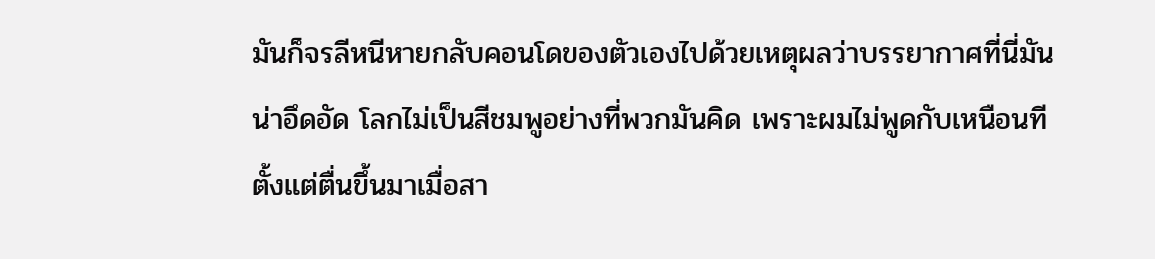มันก็จรลีหนีหายกลับคอนโดของตัวเองไปด้วยเหตุผลว่าบรรยากาศที่นี่มันน่าอึดอัด โลกไม่เป็นสีชมพูอย่างที่พวกมันคิด เพราะผมไม่พูดกับเหนือนทีตั้งแต่ตื่นขึ้นมาเมื่อสา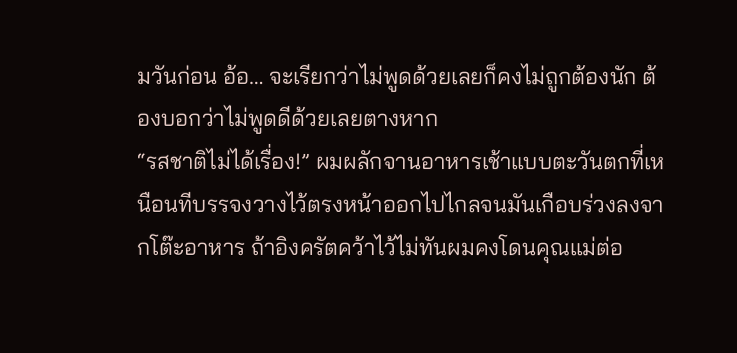มวันก่อน อ้อ… จะเรียกว่าไม่พูดด้วยเลยก็คงไม่ถูกต้องนัก ต้องบอกว่าไม่พูดดีด้วยเลยตางหาก
“รสชาติไม่ได้เรื่อง!” ผมผลักจานอาหารเช้าแบบตะวันตกที่เหนือนทีบรรจงวางไว้ตรงหน้าออกไปไกลจนมันเกือบร่วงลงจากโต๊ะอาหาร ถ้าอิงครัตคว้าไว้ไม่ทันผมคงโดนคุณแม่ต่อ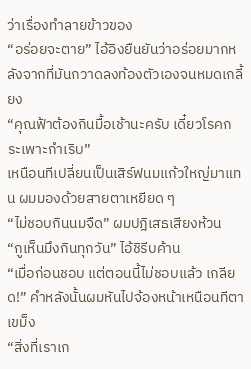ว่าเรื่องทำลายข้าวของ
“อร่อยจะตาย” ไอ้อิงยืนยันว่าอร่อยมากหลังจากที่มันกวาดลงท้องตัวเองจนหมดเกลี้ยง
“คุณฟ้าต้องกินมื้อเช้านะครับ เดี๋ยวโรคกระเพาะกำเริบ”
เหนือนทีเปลี่ยนเป็นเสิร์ฟนมแก้วใหญ่มาแทน ผมมองด้วยสายตาเหยียด ๆ
“ไม่ชอบกินนมจืด” ผมปฎิเสธเสียงห้วน
“กูเห็นมึงกินทุกวัน” ไอ้ชิรีบค้าน
“เมื่อก่อนชอบ แต่ตอนนี้ไม่ชอบแล้ว เกลียด!” คำหลังนั้นผมหันไปจ้องหน้าเหนือนทีตาเขม็ง
“สิ่งที่เราเก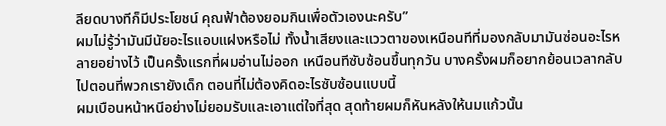ลียดบางทีก็มีประโยชน์ คุณฟ้าต้องยอมกินเพื่อตัวเองนะครับ”
ผมไม่รู้ว่ามันมีนัยอะไรแอบแฝงหรือไม่ ทั้งน้ำเสียงและแววตาของเหนือนทีที่มองกลับมามันซ่อนอะไรหลายอย่างไว้ เป็นครั้งแรกที่ผมอ่านไม่ออก เหนือนทีซับซ้อนขึ้นทุกวัน บางครั้งผมก็อยากย้อนเวลากลับไปตอนที่พวกเรายังเด็ก ตอนที่ไม่ต้องคิดอะไรซับซ้อนแบบนี้
ผมเบือนหน้าหนีอย่างไม่ยอมรับและเอาแต่ใจที่สุด สุดท้ายผมก็หันหลังให้นมแก้วนั้น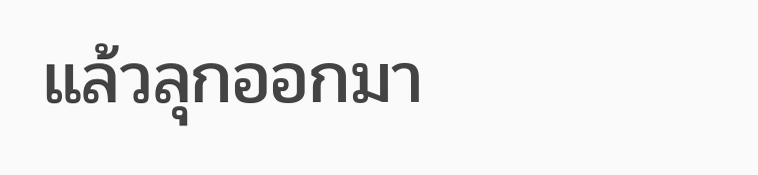แล้วลุกออกมา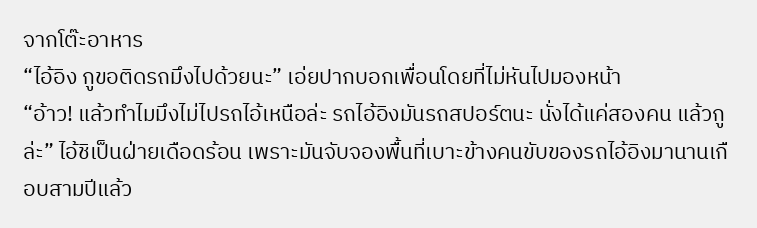จากโต๊ะอาหาร
“ไอ้อิง กูขอติดรถมึงไปด้วยนะ” เอ่ยปากบอกเพื่อนโดยที่ไม่หันไปมองหน้า
“อ้าว! แล้วทำไมมึงไม่ไปรถไอ้เหนือล่ะ รถไอ้อิงมันรถสปอร์ตนะ นั่งได้แค่สองคน แล้วกูล่ะ” ไอ้ชิเป็นฝ่ายเดือดร้อน เพราะมันจับจองพื้นที่เบาะข้างคนขับของรถไอ้อิงมานานเกือบสามปีแล้ว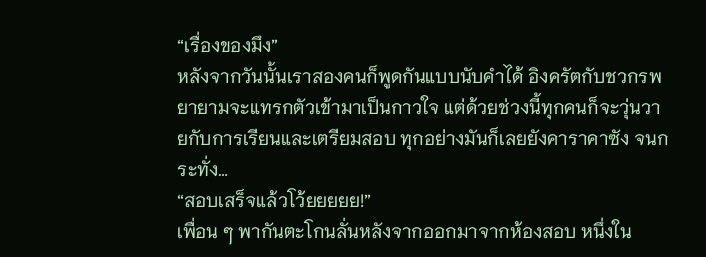“เรื่องของมึง”
หลังจากวันนั้นเราสองคนก็พูดกันแบบนับคำได้ อิงครัตกับชวกรพยายามจะแทรกตัวเข้ามาเป็นกาวใจ แต่ด้วยช่วงนี้ทุกคนก็จะวุ่นวายกับการเรียนและเตรียมสอบ ทุกอย่างมันก็เลยยังคาราคาซัง จนกระทั่ง…
“สอบเสร็จแล้วโว้ยยยยย!”
เพื่อน ๆ พากันตะโกนลั่นหลังจากออกมาจากห้องสอบ หนึ่งใน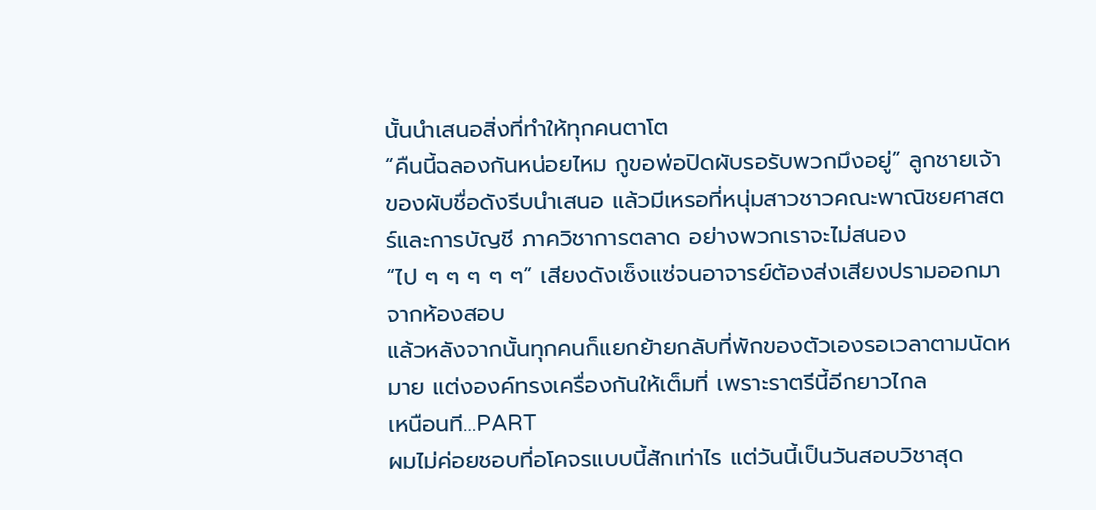นั้นนำเสนอสิ่งที่ทำให้ทุกคนตาโต
“คืนนี้ฉลองกันหน่อยไหม กูขอพ่อปิดผับรอรับพวกมึงอยู่” ลูกชายเจ้าของผับชื่อดังรีบนำเสนอ แล้วมีเหรอที่หนุ่มสาวชาวคณะพาณิชยศาสตร์และการบัญชี ภาควิชาการตลาด อย่างพวกเราจะไม่สนอง
“ไป ๆ ๆ ๆ ๆ ๆ” เสียงดังเซ็งแซ่จนอาจารย์ต้องส่งเสียงปรามออกมาจากห้องสอบ
แล้วหลังจากนั้นทุกคนก็แยกย้ายกลับที่พักของตัวเองรอเวลาตามนัดหมาย แต่งองค์ทรงเครื่องกันให้เต็มที่ เพราะราตรีนี้อีกยาวไกล
เหนือนที…PART
ผมไม่ค่อยชอบที่อโคจรแบบนี้สักเท่าไร แต่วันนี้เป็นวันสอบวิชาสุด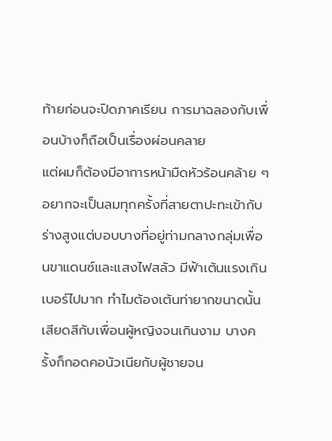ท้ายก่อนจะปิดภาคเรียน การมาฉลองกับเพื่อนบ้างก็ถือเป็นเรื่องผ่อนคลาย
แต่ผมก็ต้องมีอาการหน้ามืดหัวร้อนคล้าย ๆ อยากจะเป็นลมทุกครั้งที่สายตาปะทะเข้ากับร่างสูงแต่บอบบางที่อยู่ท่ามกลางกลุ่มเพื่อนขาแดนซ์และแสงไฟสลัว มีฟ้าเต้นแรงเกินเบอร์ไปมาก ทำไมต้องเต้นท่ายากขนาดนั้น
เสียดสีกับเพื่อนผู้หญิงจนเกินงาม บางครั้งก็กอดคอนัวเนียกับผู้ชายจน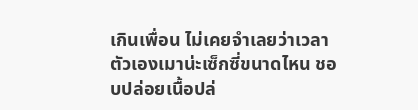เกินเพื่อน ไม่เคยจำเลยว่าเวลาตัวเองเมาน่ะเซ็กซี่ขนาดไหน ชอบปล่อยเนื้อปล่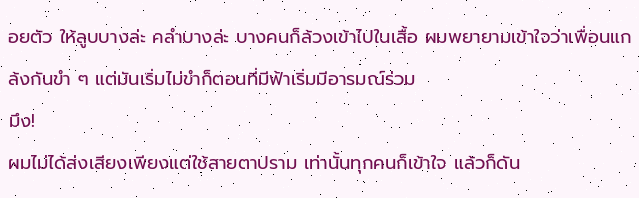อยตัว ให้ลูบบางล่ะ คลำบางล่ะ บางคนก็ล้วงเข้าไปในเสื้อ ผมพยายามเข้าใจว่าเพื่อนแกล้งกันขำ ๆ แต่มันเริ่มไม่ขำก็ตอนที่มีฟ้าเริ่มมีอารมณ์ร่วม
มึง!
ผมไม่ได้ส่งเสียงเพียงแต่ใช้สายตาปราม เท่านั้นทุกคนก็เข้าใจ แล้วก็ดัน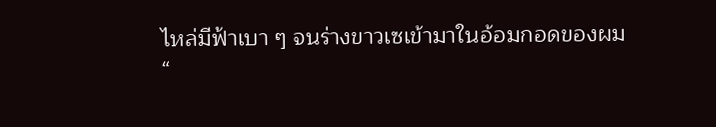ไหล่มีฟ้าเบา ๆ จนร่างขาวเซเข้ามาในอ้อมกอดของผม
“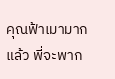คุณฟ้าเมามากแล้ว พี่จะพาก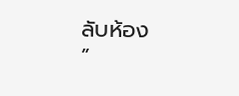ลับห้อง
”